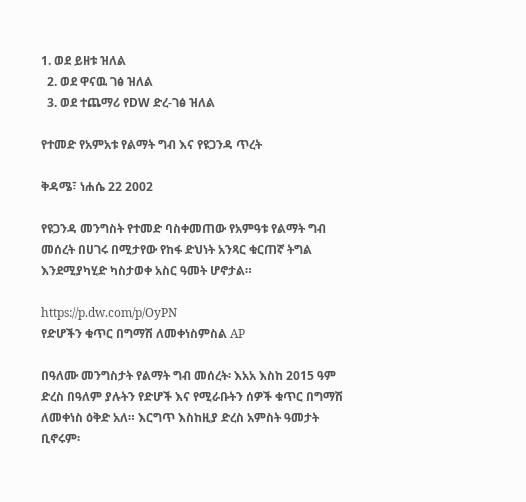1. ወደ ይዘቱ ዝለል
  2. ወደ ዋናዉ ገፅ ዝለል
  3. ወደ ተጨማሪ የDW ድረ-ገፅ ዝለል

የተመድ የአምአቱ የልማት ግብ እና የዩጋንዳ ጥረት

ቅዳሜ፣ ነሐሴ 22 2002

የዩጋንዳ መንግስት የተመድ ባስቀመጠው የአምዓቱ የልማት ግብ መሰረት በሀገሩ በሚታየው የከፋ ድህነት አንጻር ቁርጠኛ ትግል እንደሚያካሂድ ካስታወቀ አስር ዓመት ሆኖታል።

https://p.dw.com/p/OyPN
የድሆችን ቁጥር በግማሽ ለመቀነስምስል AP

በዓለሙ መንግስታት የልማት ግብ መሰረት፡ እአአ እስከ 2015 ዓም ድረስ በዓለም ያሉትን የድሆች እና የሚራቡትን ሰዎች ቁጥር በግማሽ ለመቀነስ ዕቅድ አለ። እርግጥ እስከዚያ ድረስ አምስት ዓመታት ቢኖሩም፡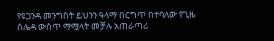የዩጋንዳ መንግስት ይህንን ዓላማ በርግጥ በተባለው የጊዜ ሰሌዳ ውስጥ ማሟላት መቻሉ አጠራጣሪ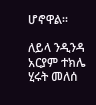ሆኖዋል።

ለይላ ንዲንዳ
አርያም ተክሌ
ሂሩት መለሰ